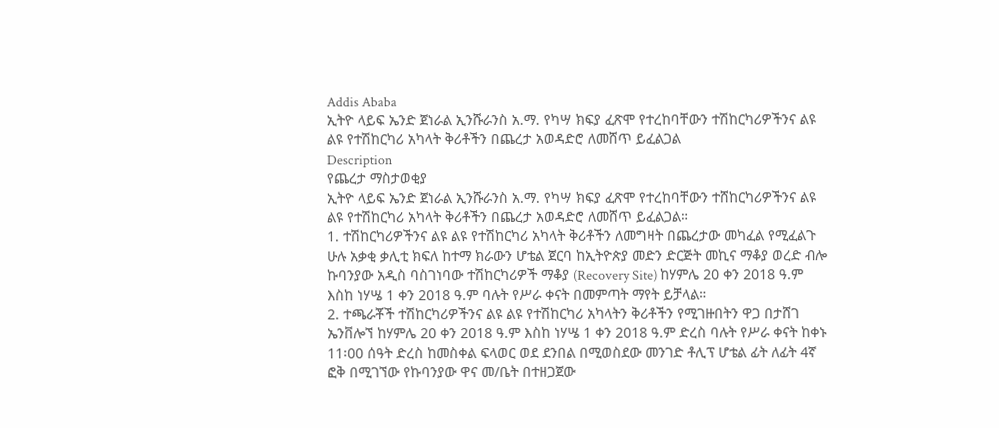Addis Ababa
ኢትዮ ላይፍ ኤንድ ጀነራል ኢንሹራንስ አ.ማ. የካሣ ክፍያ ፈጽሞ የተረከባቸውን ተሽከርካሪዎችንና ልዩ ልዩ የተሽከርካሪ አካላት ቅሪቶችን በጨረታ አወዳድሮ ለመሸጥ ይፈልጋል
Description
የጨረታ ማስታወቂያ
ኢትዮ ላይፍ ኤንድ ጀነራል ኢንሹራንስ አ.ማ. የካሣ ክፍያ ፈጽሞ የተረከባቸውን ተሸከርካሪዎችንና ልዩ ልዩ የተሽከርካሪ አካላት ቅሪቶችን በጨረታ አወዳድሮ ለመሸጥ ይፈልጋል።
1. ተሽከርካሪዎችንና ልዩ ልዩ የተሽከርካሪ አካላት ቅሪቶችን ለመግዛት በጨረታው መካፈል የሚፈልጉ ሁሉ አቃቂ ቃሊቲ ክፍለ ከተማ ክራውን ሆቴል ጀርባ ከኢትዮጵያ መድን ድርጅት መኪና ማቆያ ወረድ ብሎ ኩባንያው አዲስ ባስገነባው ተሽከርካሪዎች ማቆያ (Recovery Site) ከሃምሌ 20 ቀን 2018 ዓ.ም እስከ ነሃሤ 1 ቀን 2018 ዓ.ም ባሉት የሥራ ቀናት በመምጣት ማየት ይቻላል።
2. ተጫራቾች ተሽከርካሪዎችንና ልዩ ልዩ የተሽከርካሪ አካላትን ቅሪቶችን የሚገዙበትን ዋጋ በታሸገ ኤንቨሎኘ ከሃምሌ 20 ቀን 2018 ዓ.ም እስከ ነሃሤ 1 ቀን 2018 ዓ.ም ድረስ ባሉት የሥራ ቀናት ከቀኑ 11፡00 ሰዓት ድረስ ከመስቀል ፍላወር ወደ ደንበል በሚወስደው መንገድ ቶሊፕ ሆቴል ፊት ለፊት 4ኛ ፎቅ በሚገኘው የኩባንያው ዋና መ/ቤት በተዘጋጀው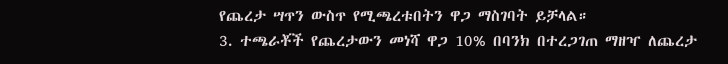የጨረታ ሣጥን ውስጥ የሚጫረቱበትን ዋጋ ማስገባት ይቻላል።
3. ተጫራቾች የጨረታውን መነሻ ዋጋ 10% በባንክ በተረጋገጠ ማዘዣ ለጨረታ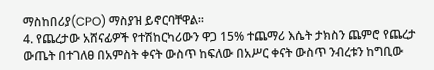ማስከበሪያ(CPO) ማስያዝ ይኖርባቸዋል።
4. የጨረታው አሸናፊዎች የተሽከርካሪውን ዋጋ 15% ተጨማሪ እሴት ታክስን ጨምሮ የጨረታ ውጤት በተገለፀ በአምስት ቀናት ውስጥ ከፍለው በአሥር ቀናት ውስጥ ንብረቱን ከግቢው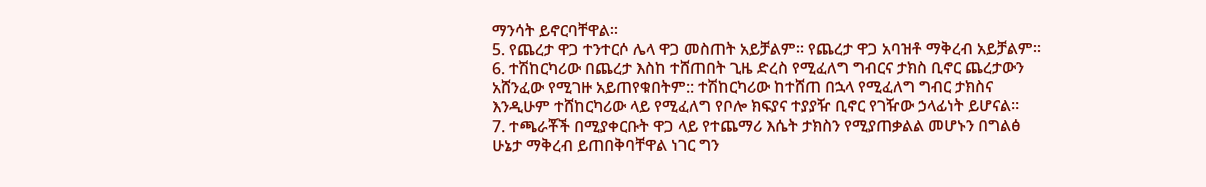ማንሳት ይኖርባቸዋል።
5. የጨረታ ዋጋ ተንተርሶ ሌላ ዋጋ መስጠት አይቻልም። የጨረታ ዋጋ አባዝቶ ማቅረብ አይቻልም።
6. ተሽከርካሪው በጨረታ እስከ ተሸጠበት ጊዜ ድረስ የሚፈለግ ግብርና ታክስ ቢኖር ጨረታውን አሸንፈው የሚገዙ አይጠየቁበትም:: ተሽከርካሪው ከተሸጠ በኋላ የሚፈለግ ግብር ታክስና እንዲሁም ተሸከርካሪው ላይ የሚፈለግ የቦሎ ክፍያና ተያያዥ ቢኖር የገዥው ኃላፊነት ይሆናል።
7. ተጫራቾች በሚያቀርቡት ዋጋ ላይ የተጨማሪ እሴት ታክስን የሚያጠቃልል መሆኑን በግልፅ ሁኔታ ማቅረብ ይጠበቅባቸዋል ነገር ግን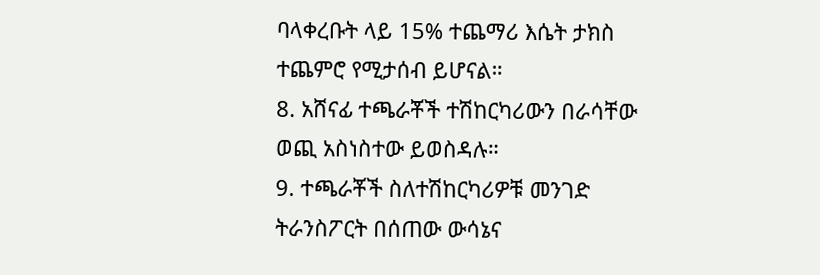ባላቀረቡት ላይ 15% ተጨማሪ እሴት ታክስ ተጨምሮ የሚታሰብ ይሆናል።
8. አሸናፊ ተጫራቾች ተሽከርካሪውን በራሳቸው ወጪ አስነስተው ይወስዳሉ።
9. ተጫራቾች ስለተሽከርካሪዎቹ መንገድ ትራንስፖርት በሰጠው ውሳኔና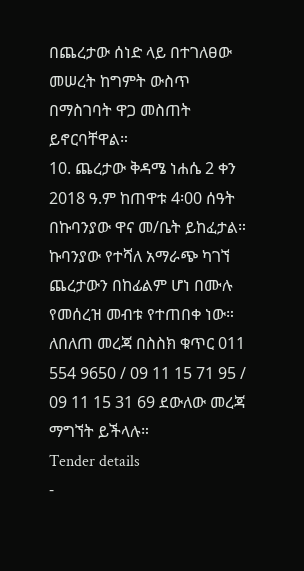በጨረታው ሰነድ ላይ በተገለፀው መሠረት ከግምት ውስጥ በማስገባት ዋጋ መስጠት ይኖርባቸዋል።
10. ጨረታው ቅዳሜ ነሐሴ 2 ቀን 2018 ዓ.ም ከጠዋቱ 4፡00 ሰዓት በኩባንያው ዋና መ/ቤት ይከፈታል። ኩባንያው የተሻለ አማራጭ ካገኘ ጨረታውን በከፊልም ሆነ በሙሉ የመሰረዝ መብቱ የተጠበቀ ነው።
ለበለጠ መረጃ በስስክ ቁጥር 011 554 9650 / 09 11 15 71 95 / 09 11 15 31 69 ደውለው መረጃ ማግኘት ይችላሉ።
Tender details
-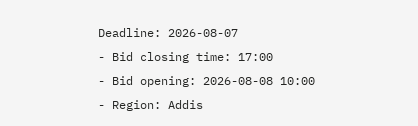Deadline: 2026-08-07
- Bid closing time: 17:00
- Bid opening: 2026-08-08 10:00
- Region: Addis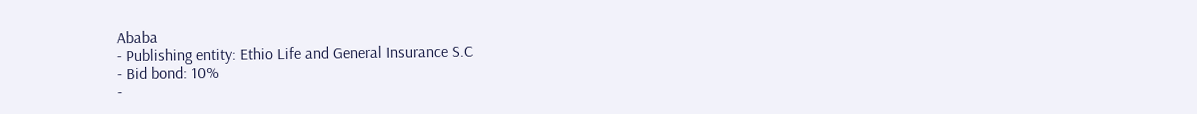Ababa
- Publishing entity: Ethio Life and General Insurance S.C
- Bid bond: 10%
-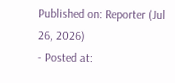Published on: Reporter (Jul 26, 2026)
- Posted at: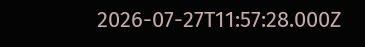2026-07-27T11:57:28.000Z